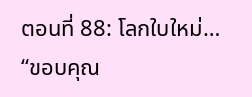ตอนที่ 88: โลกใบใหม่…
“ขอบคุณ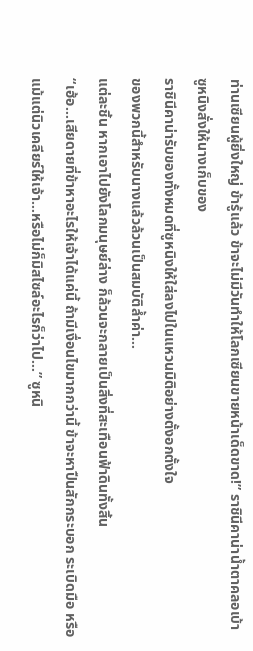ท่านเซียนผู้ยิ่งใหญ่ ข้ารู้แล้ว ข้าจะไม่มีวันทำให้โลกเซียนขายหน้าเด็ดขาด!” ราชินีคาน่าน้ำตาคลอเบ้า
ซูหนิงสั่งให้นางเก็บของ
ราชินีคาน่ารับของทั้งหมดที่ซูหนิงให้ใส่ลงไปในแหวนมิติอย่างตั้งอกตั้งใจ
ของพวกนี้สำหรับนางแล้วล้วนเป็นสมบัติล้ำค่า…
แต่ละชิ้น หากเอาไปยังโลกมนุษย์ล่าง ก็ล้วนจะกลายเป็นสิ่งที่สะเทือนฟ้าดินทั้งสิ้น
“เฮ้อ…เสียดายที่ข้าหาอะไรให้เจ้าได้แค่นี้ ถ้ามีเงื่อนไขมากกว่านี้ ข้าจะหาปืนสักกระบอก ระเบิดมือ หรือแม้แต่นิวเคลียร์ให้เจ้า…หรือไม่ก็มิสไซล์อะไรก็ว่าไป…” ซูหนิ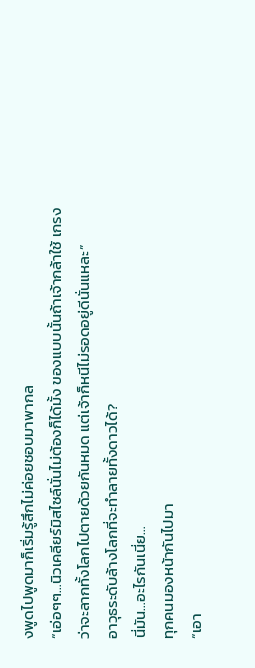งพูดไปพูดมาก็เริ่มรู้สึกไม่ค่อยชอบมาพากล
“เอ่อๆๆ…นิวเคลียร์มิสไซล์นั่นไม่ต้องก็ได้มั้ง ของแบบนั้นถ้าเจ้ากล้าใช้ เกรงว่าจะลากทั้งโลกไปตายด้วยกันหมด แต่เจ้าก็หนีไม่รอดอยู่ดีนั่นแหละ”
อาวุธระดับล้างโลกที่จะทำลายทั้งดาวได้?
นี่มัน…อะไรกันเนี่ย…
ทุกคนมองหน้ากันไปมา
“เอา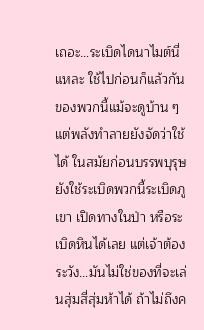เถอะ…ระเบิดไดนาไมต์นี่แหละ ใช้ไปก่อนก็แล้วกัน ของพวกนี้แม้จะดูบ้าน ๆ แต่พลังทำลายยังจัดว่าใช้ได้ ในสมัยก่อนบรรพบุรุษยังใช้ระเบิดพวกนี้ระเบิดภูเขา เปิดทางในป่า หรือระเบิดหินได้เลย แต่เจ้าต้องระวัง…มันไม่ใช่ของที่จะเล่นสุ่มสี่สุ่มห้าได้ ถ้าไม่ถึงค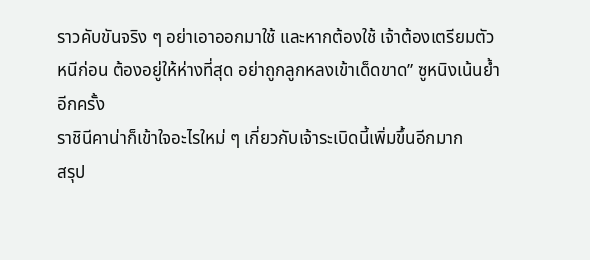ราวคับขันจริง ๆ อย่าเอาออกมาใช้ และหากต้องใช้ เจ้าต้องเตรียมตัวหนีก่อน ต้องอยู่ให้ห่างที่สุด อย่าถูกลูกหลงเข้าเด็ดขาด” ซูหนิงเน้นย้ำอีกครั้ง
ราชินีคาน่าก็เข้าใจอะไรใหม่ ๆ เกี่ยวกับเจ้าระเบิดนี้เพิ่มขึ้นอีกมาก
สรุป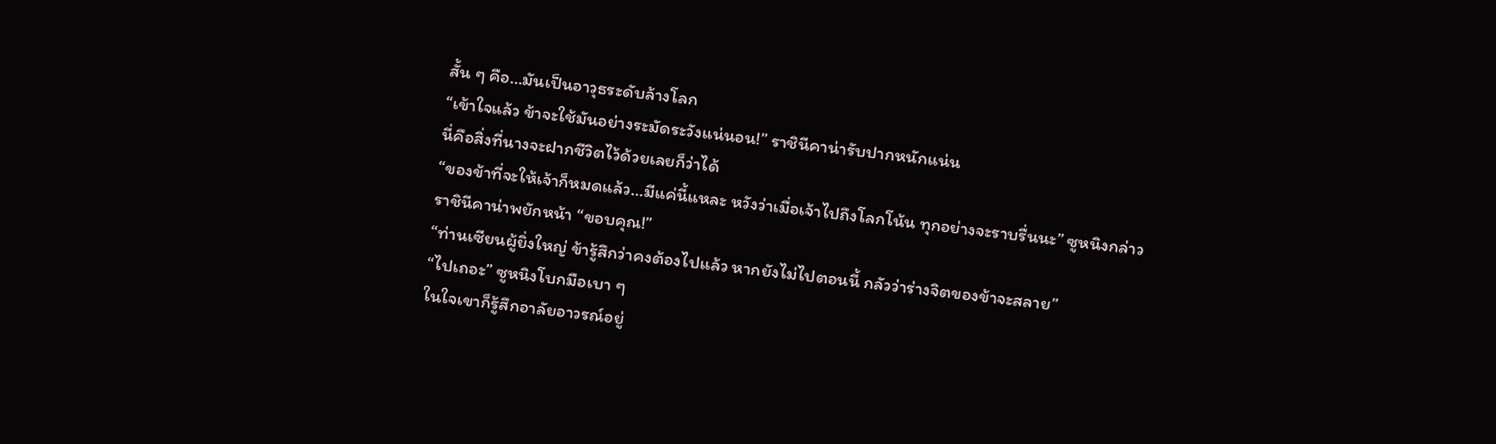สั้น ๆ คือ…มันเป็นอาวุธระดับล้างโลก
“เข้าใจแล้ว ข้าจะใช้มันอย่างระมัดระวังแน่นอน!” ราชินีคาน่ารับปากหนักแน่น
นี่คือสิ่งที่นางจะฝากชีวิตไว้ด้วยเลยก็ว่าได้
“ของข้าที่จะให้เจ้าก็หมดแล้ว…มีแค่นี้แหละ หวังว่าเมื่อเจ้าไปถึงโลกโน้น ทุกอย่างจะราบรื่นนะ” ซูหนิงกล่าว
ราชินีคาน่าพยักหน้า “ขอบคุณ!”
“ท่านเซียนผู้ยิ่งใหญ่ ข้ารู้สึกว่าคงต้องไปแล้ว หากยังไม่ไปตอนนี้ กลัวว่าร่างจิตของข้าจะสลาย”
“ไปเถอะ” ซูหนิงโบกมือเบา ๆ
ในใจเขาก็รู้สึกอาลัยอาวรณ์อยู่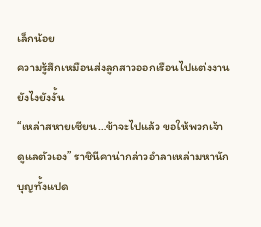เล็กน้อย
ความรู้สึกเหมือนส่งลูกสาวออกเรือนไปแต่งงานยังไงยังงั้น
“เหล่าสหายเซียน…ข้าจะไปแล้ว ขอให้พวกเจ้าดูแลตัวเอง” ราชินีคาน่ากล่าวอำลาเหล่ามหานักบุญทั้งแปด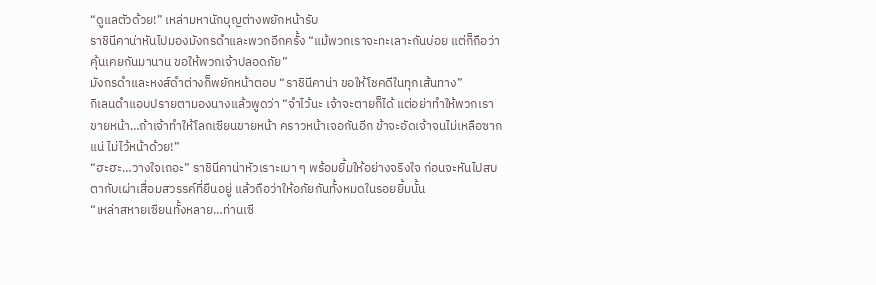“ดูแลตัวด้วย!” เหล่ามหานักบุญต่างพยักหน้ารับ
ราชินีคาน่าหันไปมองมังกรดำและพวกอีกครั้ง “แม้พวกเราจะทะเลาะกันบ่อย แต่ก็ถือว่าคุ้นเคยกันมานาน ขอให้พวกเจ้าปลอดภัย”
มังกรดำและหงส์ดำต่างก็พยักหน้าตอบ “ราชินีคาน่า ขอให้โชคดีในทุกเส้นทาง”
กิเลนดำแอบปรายตามองนางแล้วพูดว่า “จำไว้นะ เจ้าจะตายก็ได้ แต่อย่าทำให้พวกเราขายหน้า…ถ้าเจ้าทำให้โลกเซียนขายหน้า คราวหน้าเจอกันอีก ข้าจะอัดเจ้าจนไม่เหลือซากแน่ ไม่ไว้หน้าด้วย!”
“ฮะฮะ…วางใจเถอะ” ราชินีคาน่าหัวเราะเบา ๆ พร้อมยิ้มให้อย่างจริงใจ ก่อนจะหันไปสบตากับเผ่าเสื่อมสวรรค์ที่ยืนอยู่ แล้วถือว่าให้อภัยกันทั้งหมดในรอยยิ้มนั้น
“เหล่าสหายเซียนทั้งหลาย…ท่านเซี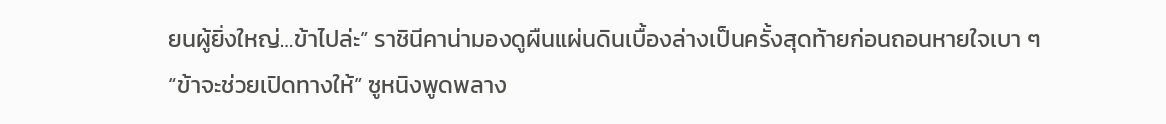ยนผู้ยิ่งใหญ่…ข้าไปล่ะ” ราชินีคาน่ามองดูผืนแผ่นดินเบื้องล่างเป็นครั้งสุดท้ายก่อนถอนหายใจเบา ๆ
“ข้าจะช่วยเปิดทางให้” ซูหนิงพูดพลาง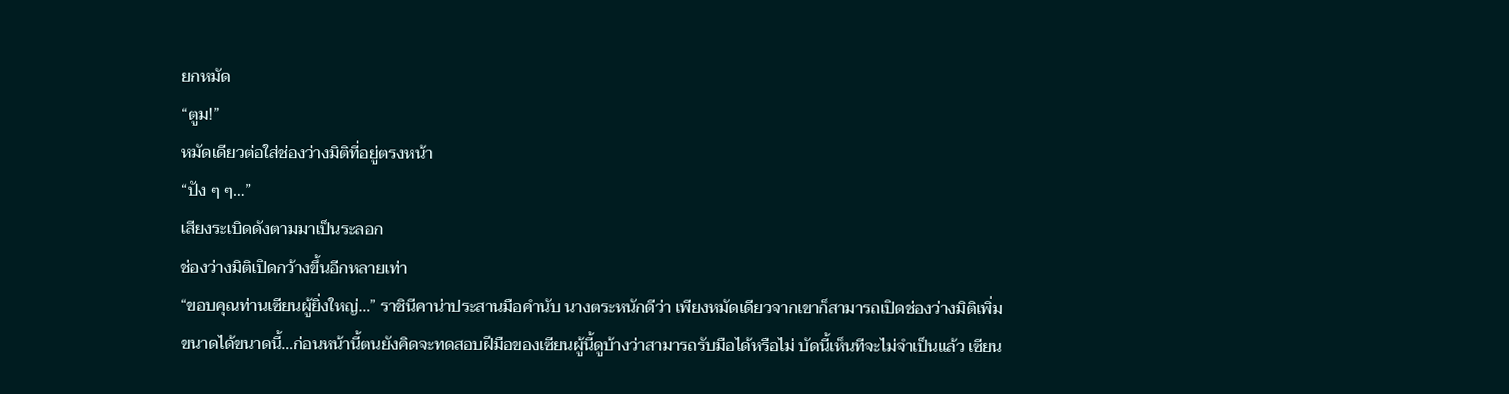ยกหมัด
“ตูม!”
หมัดเดียวต่อใส่ช่องว่างมิติที่อยู่ตรงหน้า
“ปัง ๆ ๆ…”
เสียงระเบิดดังตามมาเป็นระลอก
ช่องว่างมิติเปิดกว้างขึ้นอีกหลายเท่า
“ขอบคุณท่านเซียนผู้ยิ่งใหญ่…” ราชินีคาน่าประสานมือคำนับ นางตระหนักดีว่า เพียงหมัดเดียวจากเขาก็สามารถเปิดช่องว่างมิติเพิ่มขนาดได้ขนาดนี้…ก่อนหน้านี้ตนยังคิดจะทดสอบฝีมือของเซียนผู้นี้ดูบ้างว่าสามารถรับมือได้หรือไม่ บัดนี้เห็นทีจะไม่จำเป็นแล้ว เซียน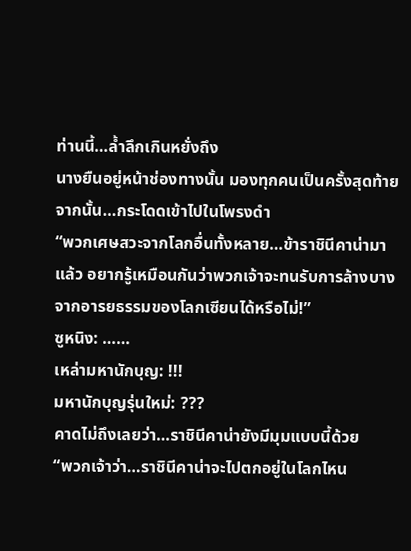ท่านนี้…ล้ำลึกเกินหยั่งถึง
นางยืนอยู่หน้าช่องทางนั้น มองทุกคนเป็นครั้งสุดท้าย จากนั้น…กระโดดเข้าไปในโพรงดำ
“พวกเศษสวะจากโลกอื่นทั้งหลาย…ข้าราชินีคาน่ามาแล้ว อยากรู้เหมือนกันว่าพวกเจ้าจะทนรับการล้างบางจากอารยธรรมของโลกเซียนได้หรือไม่!”
ซูหนิง: ……
เหล่ามหานักบุญ: !!!
มหานักบุญรุ่นใหม่: ???
คาดไม่ถึงเลยว่า…ราชินีคาน่ายังมีมุมแบบนี้ด้วย
“พวกเจ้าว่า…ราชินีคาน่าจะไปตกอยู่ในโลกไหน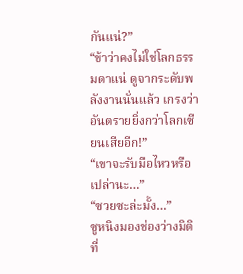กันแน่?”
“ข้าว่าคงไม่ใช่โลกธรรมดาแน่ ดูจากระดับพลังงานนั่นแล้ว เกรงว่าอันตรายยิ่งกว่าโลกเซียนเสียอีก!”
“เขาจะรับมือไหวหรือเปล่านะ…”
“ซวยซะล่ะมั้ง…”
ซูหนิงมองช่องว่างมิติที่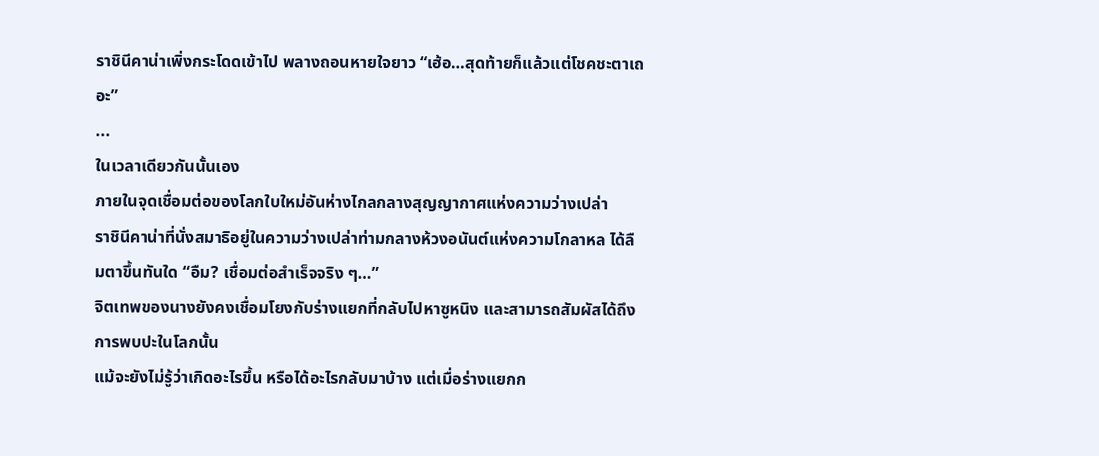ราชินีคาน่าเพิ่งกระโดดเข้าไป พลางถอนหายใจยาว “เฮ้อ…สุดท้ายก็แล้วแต่โชคชะตาเถอะ”
...
ในเวลาเดียวกันนั้นเอง
ภายในจุดเชื่อมต่อของโลกใบใหม่อันห่างไกลกลางสุญญากาศแห่งความว่างเปล่า
ราชินีคาน่าที่นั่งสมาธิอยู่ในความว่างเปล่าท่ามกลางห้วงอนันต์แห่งความโกลาหล ได้ลืมตาขึ้นทันใด “อืม? เชื่อมต่อสำเร็จจริง ๆ…”
จิตเทพของนางยังคงเชื่อมโยงกับร่างแยกที่กลับไปหาซูหนิง และสามารถสัมผัสได้ถึงการพบปะในโลกนั้น
แม้จะยังไม่รู้ว่าเกิดอะไรขึ้น หรือได้อะไรกลับมาบ้าง แต่เมื่อร่างแยกก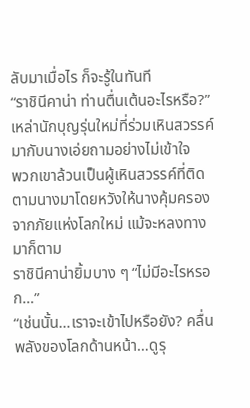ลับมาเมื่อไร ก็จะรู้ในทันที
“ราชินีคาน่า ท่านตื่นเต้นอะไรหรือ?” เหล่านักบุญรุ่นใหม่ที่ร่วมเหินสวรรค์มากับนางเอ่ยถามอย่างไม่เข้าใจ
พวกเขาล้วนเป็นผู้เหินสวรรค์ที่ติดตามนางมาโดยหวังให้นางคุ้มครองจากภัยแห่งโลกใหม่ แม้จะหลงทางมาก็ตาม
ราชินีคาน่ายิ้มบาง ๆ “ไม่มีอะไรหรอก…”
“เช่นนั้น…เราจะเข้าไปหรือยัง? คลื่นพลังของโลกด้านหน้า…ดูรุ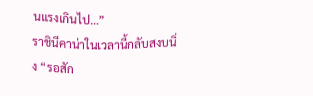นแรงเกินไป…”
ราชินีคาน่าในเวลานี้กลับสงบนิ่ง “รอสัก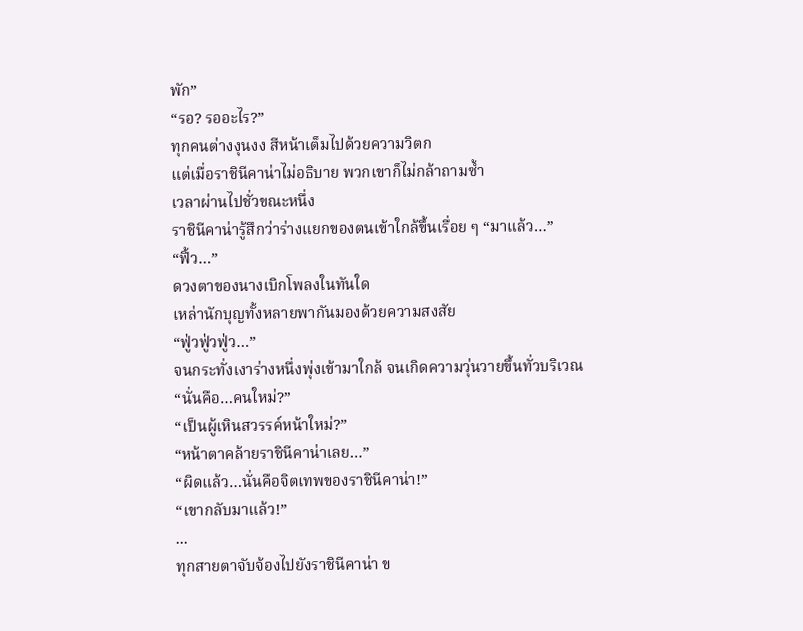พัก”
“รอ? รออะไร?”
ทุกคนต่างงุนงง สีหน้าเต็มไปด้วยความวิตก
แต่เมื่อราชินีคาน่าไม่อธิบาย พวกเขาก็ไม่กล้าถามซ้ำ
เวลาผ่านไปชั่วขณะหนึ่ง
ราชินีคาน่ารู้สึกว่าร่างแยกของตนเข้าใกล้ขึ้นเรื่อย ๆ “มาแล้ว…”
“ฟิ้ว…”
ดวงตาของนางเบิกโพลงในทันใด
เหล่านักบุญทั้งหลายพากันมองด้วยความสงสัย
“ฟู่วฟู่วฟู่ว…”
จนกระทั่งเงาร่างหนึ่งพุ่งเข้ามาใกล้ จนเกิดความวุ่นวายขึ้นทั่วบริเวณ
“นั่นคือ…คนใหม่?”
“เป็นผู้เหินสวรรค์หน้าใหม่?”
“หน้าตาคล้ายราชินีคาน่าเลย…”
“ผิดแล้ว…นั่นคือจิตเทพของราชินีคาน่า!”
“เขากลับมาแล้ว!”
...
ทุกสายตาจับจ้องไปยังราชินีคาน่า ข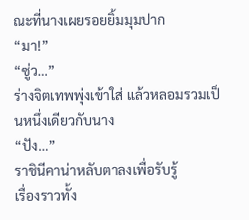ณะที่นางเผยรอยยิ้มมุมปาก
“มา!”
“ซู่ว…”
ร่างจิตเทพพุ่งเข้าใส่ แล้วหลอมรวมเป็นหนึ่งเดียวกับนาง
“ปัง…”
ราชินีคาน่าหลับตาลงเพื่อรับรู้
เรื่องราวทั้ง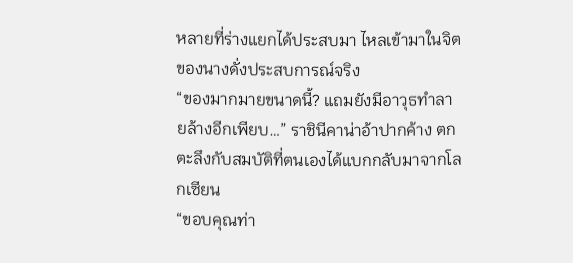หลายที่ร่างแยกได้ประสบมา ไหลเข้ามาในจิตของนางดั่งประสบการณ์จริง
“ของมากมายขนาดนี้? แถมยังมีอาวุธทำลายล้างอีกเพียบ…” ราชินีคาน่าอ้าปากค้าง ตกตะลึงกับสมบัติที่ตนเองได้แบกกลับมาจากโลกเซียน
“ขอบคุณท่า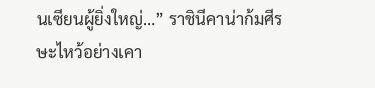นเซียนผู้ยิ่งใหญ่…” ราชินีคาน่าก้มศีรษะไหว้อย่างเคา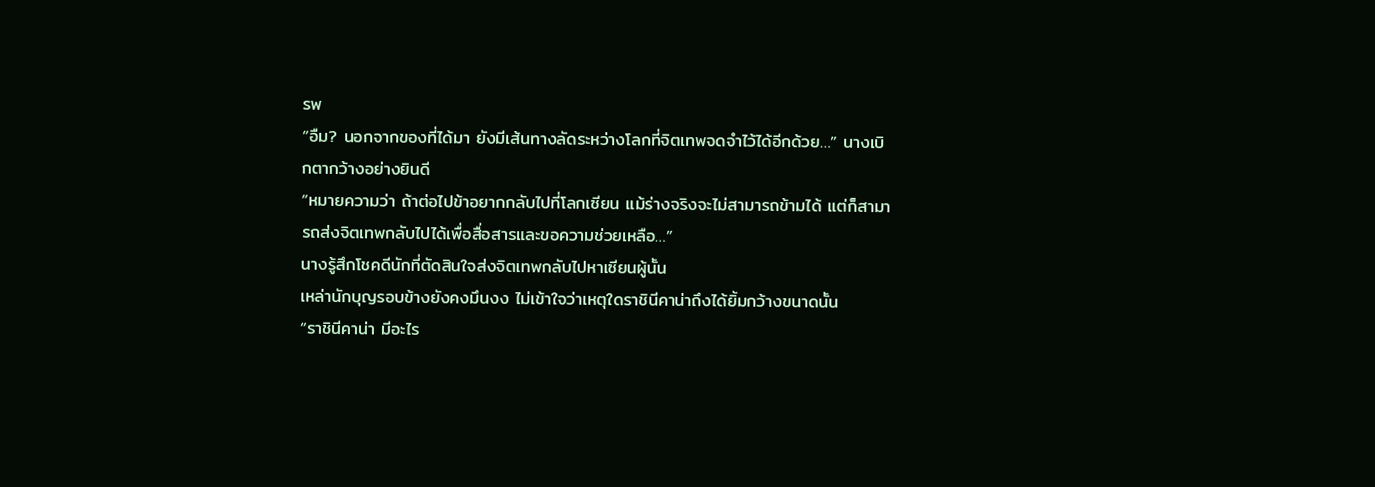รพ
“อืม? นอกจากของที่ได้มา ยังมีเส้นทางลัดระหว่างโลกที่จิตเทพจดจำไว้ได้อีกด้วย…” นางเบิกตากว้างอย่างยินดี
“หมายความว่า ถ้าต่อไปข้าอยากกลับไปที่โลกเซียน แม้ร่างจริงจะไม่สามารถข้ามได้ แต่ก็สามารถส่งจิตเทพกลับไปได้เพื่อสื่อสารและขอความช่วยเหลือ…”
นางรู้สึกโชคดีนักที่ตัดสินใจส่งจิตเทพกลับไปหาเซียนผู้นั้น
เหล่านักบุญรอบข้างยังคงมึนงง ไม่เข้าใจว่าเหตุใดราชินีคาน่าถึงได้ยิ้มกว้างขนาดนั้น
“ราชินีคาน่า มีอะไร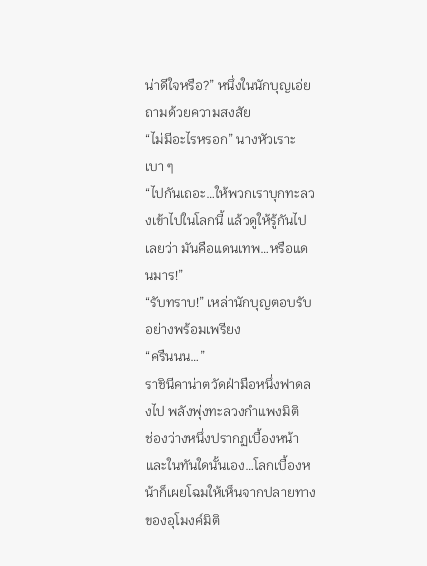น่าดีใจหรือ?” หนึ่งในนักบุญเอ่ยถามด้วยความสงสัย
“ไม่มีอะไรหรอก” นางหัวเราะเบา ๆ
“ไปกันเถอะ…ให้พวกเราบุกทะลวงเข้าไปในโลกนี้ แล้วดูให้รู้กันไปเลยว่า มันคือแดนเทพ…หรือแดนมาร!”
“รับทราบ!” เหล่านักบุญตอบรับอย่างพร้อมเพรียง
“ครืนนน…”
ราชินีคาน่าตวัดฝ่ามือหนึ่งฟาดลงไป พลังพุ่งทะลวงกำแพงมิติ
ช่องว่างหนึ่งปรากฏเบื้องหน้า
และในทันใดนั้นเอง…โลกเบื้องหน้าก็เผยโฉมให้เห็นจากปลายทางของอุโมงค์มิติ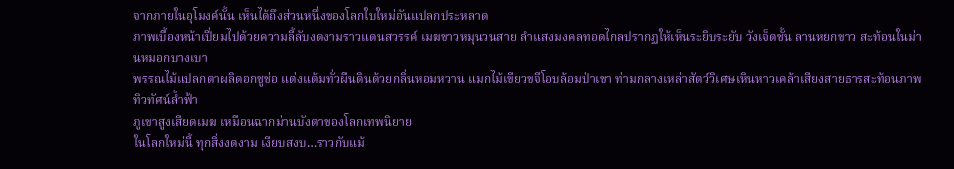จากภายในอุโมงค์นั้น เห็นได้ถึงส่วนหนึ่งของโลกใบใหม่อันแปลกประหลาด
ภาพเบื้องหน้าเปี่ยมไปด้วยความลี้ลับงดงามราวแดนสวรรค์ เมฆขาวหมุนวนสาย ลำแสงมงคลทอดไกลปรากฏให้เห็นระยิบระยับ วังเจ็ดชั้น ลานหยกขาว สะท้อนในม่านหมอกบางเบา
พรรณไม้แปลกตาผลิดอกชูช่อ แต่งแต้มทั่วผืนดินด้วยกลิ่นหอมหวาน แมกไม้เขียวขจีโอบล้อมป่าเขา ท่ามกลางเหล่าสัตว์วิเศษเหินหาวเคล้าเสียงสายธารสะท้อนภาพทิวทัศน์ล้ำฟ้า
ภูเขาสูงเสียดเมฆ เหมือนฉากม่านบังตาของโลกเทพนิยาย
ในโลกใหม่นี้ ทุกสิ่งงดงาม เงียบสงบ…ราวกับแม้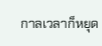กาลเวลาก็หยุด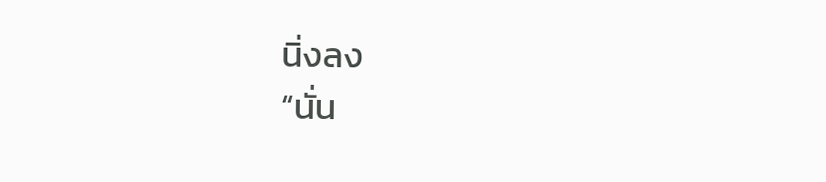นิ่งลง
“นั่น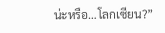น่ะหรือ…โลกเซียน?”